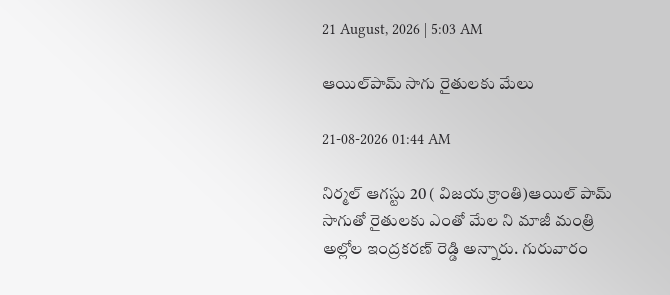21 August, 2026 | 5:03 AM

ఆయిల్‌పామ్ సాగు రైతులకు మేలు

21-08-2026 01:44 AM

నిర్మల్ ఆగస్టు 20 ( విజయ క్రాంతి)ఆయిల్ పామ్ సాగుతో రైతులకు ఎంతో మేల ని మాజీ మంత్రి అల్లోల ఇంద్రకరణ్ రెడ్డి అన్నారు. గురువారం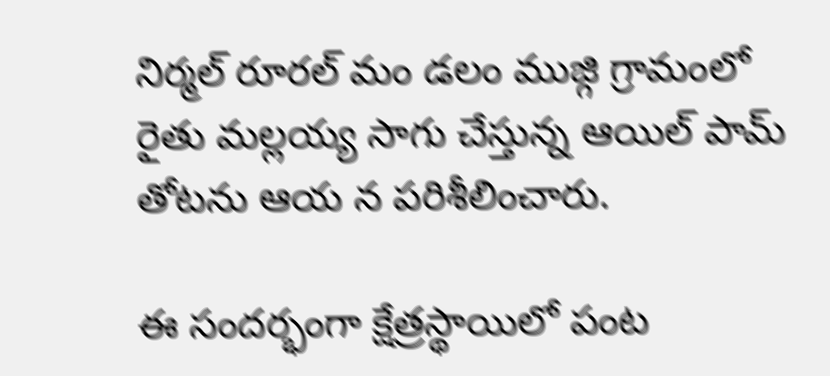నిర్మల్ రూరల్ మం డలం ముజ్గి గ్రామంలో రైతు మల్లయ్య సాగు చేస్తున్న ఆయిల్ పామ్ తోటను ఆయ న పరిశీలించారు.

ఈ సందర్భంగా క్షేత్రస్థాయిలో పంట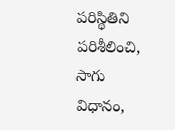పరిస్థితిని పరిశీలించి, సాగు విధానం,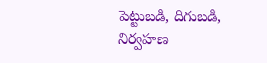పెట్టుబడి, దిగుబడి, నిర్వహణ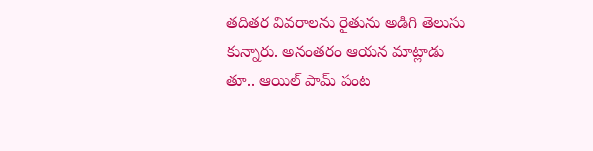తదితర వివరాలను రైతును అడిగి తెలుసు కున్నారు. అనంతరం ఆయన మాట్లాడు తూ.. ఆయిల్ పామ్ పంట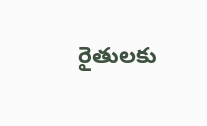రైతులకు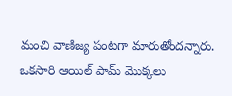మంచి వాణిజ్య పంటగా మారుతోందన్నారు. ఒకసారి ఆయిల్ పామ్ మొక్కలు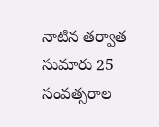నాటిన తర్వాత సుమారు 25 సంవత్సరాల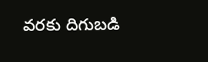వరకు దిగుబడి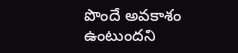పొందే అవకాశం ఉంటుందని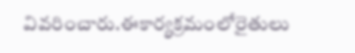వివరించారు.ఈకార్యక్రమంలోరైతులు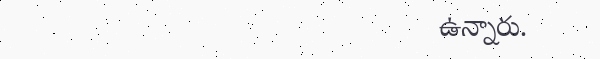ఉన్నారు.